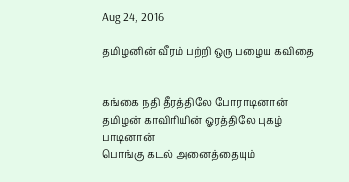Aug 24, 2016

தமிழனின் வீரம் பற்றி ஒரு பழைய கவிதை


கங்கை நதி தீரத்திலே போராடினான்
தமிழன் காவிரியின் ஓரத்திலே புகழ் பாடினான்
பொங்கு கடல் அனைத்தையும்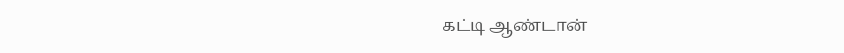கட்டி ஆண்டான்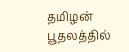தமிழன் பூதலத்தில்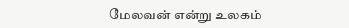மேலவன் என்று உலகம்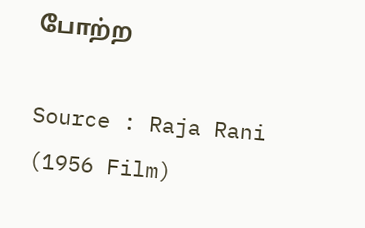போற்ற

Source : Raja Rani (1956 Film)